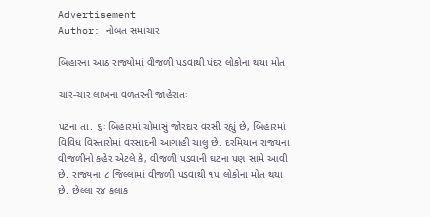Advertisement
Author: નોબત સમાચાર

બિહારના આઠ રાજ્યોમાં વીજળી પડવાથી પંદર લોકોના થયા મોત

ચાર-ચાર લાખના વળતરની જાહેરાતઃ

પટના તા. ૬ઃ બિહારમાં ચોમાસું જોરદાર વરસી રહ્યું છે, બિહારમાં વિવિધ વિસ્તારોમાં વરસાદની આગાહી ચાલુ છે. દરમિયાન રાજયના વીજળીનો કહેર એટલે કે, વીજળી પડવાની ઘટના પણ સામે આવી છે. રાજ્યના ૮ જિલ્લામાં વીજળી પડવાથી ૧પ લોકોના મોત થયા છે. છેલ્લા ર૪ કલાક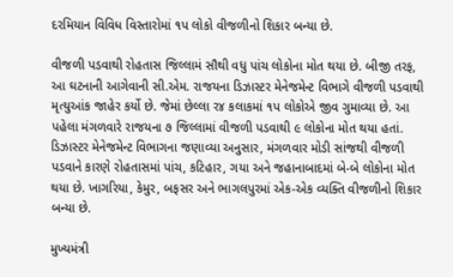દરમિયાન વિવિધ વિસ્તારોમાં ૧પ લોકો વીજળીનો શિકાર બન્યા છે.

વીજળી પડવાથી રોહતાસ જિલ્લામં સૌથી વધુ પાંચ લોકોના મોત થયા છે. બીજી તરફ, આ ઘટનાની આગેવાની સી.એમ. રાજયના ડિઝાસ્ટર મેનેજમેન્ટ વિભાગે વીજળી પડવાથી મૃત્યુઆંક જાહેર કર્યો છે. જેમાં છેલ્લા ર૪ કલાકમાં ૧પ લોકોએ જીવ ગુમાવ્યા છે. આ પહેલા મંગળવારે રાજયના ૭ જિલ્લામાં વીજળી પડવાથી ૯ લોકોના મોત થયા હતાં. ડિઝાસ્ટર મેનેજમેન્ટ વિભાગના જણાવ્યા અનુસાર, મંગળવાર મોડી સાંજથી વીજળી પડવાને કારણે રોહતાસમાં પાંચ, કટિહાર, ગયા અને જહાનાબાદમાં બે-બે લોકોના મોત થયા છે. ખાગરિયા, કેમુર, બફસર અને ભાગલપુરમાં એક-એક વ્યક્તિ વીજળીનો શિકાર બન્યા છે.

મુખ્યમંત્રી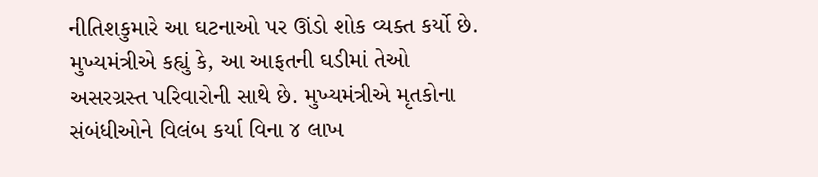નીતિશકુમારે આ ઘટનાઓ પર ઊંડો શોક વ્યક્ત કર્યો છે. મુખ્યમંત્રીએ કહ્યું કે, આ આફતની ઘડીમાં તેઓ અસરગ્રસ્ત પરિવારોની સાથે છે. મુખ્યમંત્રીએ મૃતકોના સંબંધીઓને વિલંબ કર્યા વિના ૪ લાખ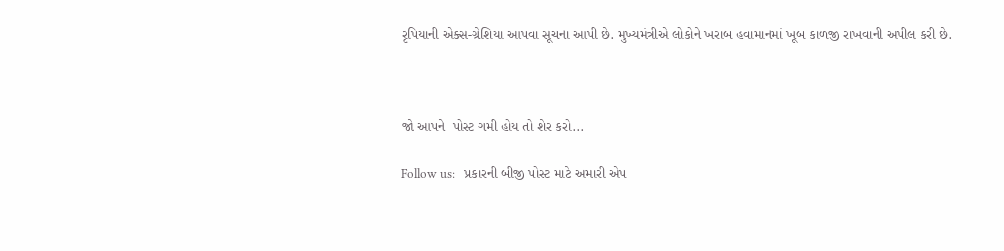રૃપિયાની એક્સ-ગ્રેશિયા આપવા સૂચના આપી છે. મુખ્યમંત્રીએ લોકોને ખરાબ હવામાનમાં ખૂબ કાળજી રાખવાની અપીલ કરી છે.



જો આપને  પોસ્ટ ગમી હોય તો શેર કરો...

Follow us:   પ્રકારની બીજી પોસ્ટ માટે અમારી એપ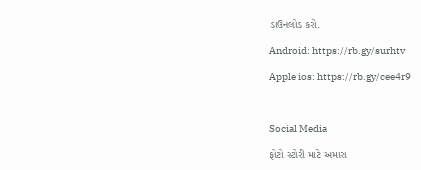ડાઉનલોડ કરો.

Android: https://rb.gy/surhtv

Apple ios: https://rb.gy/cee4r9



Social Media

ફોટો સ્ટોરી માટે અમારા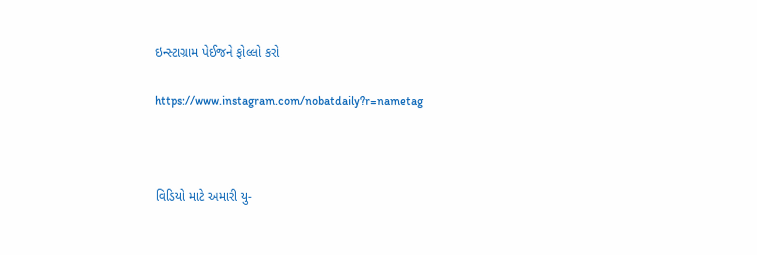ઇન્સ્ટાગ્રામ પેઈજને ફોલ્લો કરો

https://www.instagram.com/nobatdaily?r=nametag



વિડિયો માટે અમારી યુ-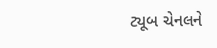ટ્યૂબ ચેનલને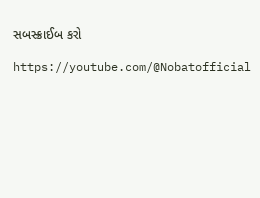સબસ્ક્રાઈબ કરો

https://youtube.com/@Nobatofficial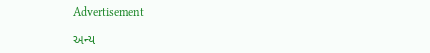Advertisement

અન્ય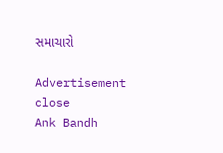સમાચારો

Advertisement
close
Ank Bandh